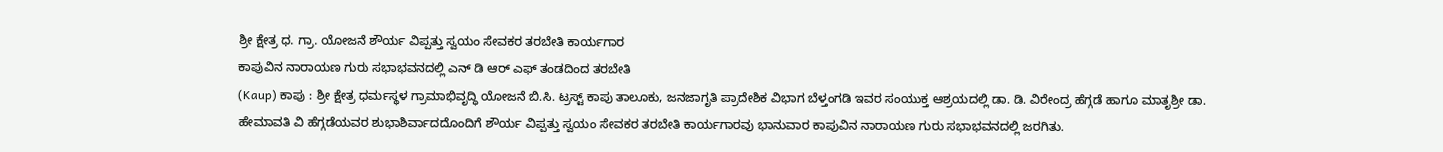ಶ್ರೀ ಕ್ಷೇತ್ರ ಧ. ಗ್ರಾ. ಯೋಜನೆ ಶೌರ್ಯ ವಿಪ್ಪತ್ತು ಸ್ವಯಂ ಸೇವಕರ ತರಬೇತಿ ಕಾರ್ಯಗಾರ
ಕಾಪುವಿನ ನಾರಾಯಣ ಗುರು ಸಭಾಭವನದಲ್ಲಿ ಎನ್ ಡಿ ಆರ್ ಎಫ್ ತಂಡದಿಂದ ತರಬೇತಿ
(Kaup) ಕಾಪು : ಶ್ರೀ ಕ್ಷೇತ್ರ ಧರ್ಮಸ್ಥಳ ಗ್ರಾಮಾಭಿವೃದ್ಧಿ ಯೋಜನೆ ಬಿ.ಸಿ. ಟ್ರಸ್ಟ್ ಕಾಪು ತಾಲೂಕು, ಜನಜಾಗೃತಿ ಪ್ರಾದೇಶಿಕ ವಿಭಾಗ ಬೆಳ್ತಂಗಡಿ ಇವರ ಸಂಯುಕ್ತ ಆಶ್ರಯದಲ್ಲಿ ಡಾ. ಡಿ. ವಿರೇಂದ್ರ ಹೆಗ್ಗಡೆ ಹಾಗೂ ಮಾತೃಶ್ರೀ ಡಾ. ಹೇಮಾವತಿ ವಿ ಹೆಗ್ಗಡೆಯವರ ಶುಭಾಶಿರ್ವಾದದೊಂದಿಗೆ ಶೌರ್ಯ ವಿಪ್ಪತ್ತು ಸ್ವಯಂ ಸೇವಕರ ತರಬೇತಿ ಕಾರ್ಯಗಾರವು ಭಾನುವಾರ ಕಾಪುವಿನ ನಾರಾಯಣ ಗುರು ಸಭಾಭವನದಲ್ಲಿ ಜರಗಿತು.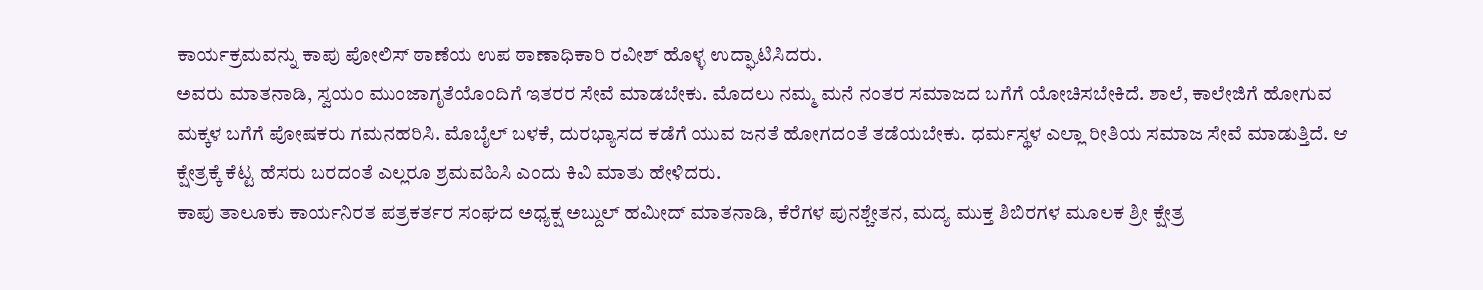ಕಾರ್ಯಕ್ರಮವನ್ನು ಕಾಪು ಪೋಲಿಸ್ ಠಾಣೆಯ ಉಪ ಠಾಣಾಧಿಕಾರಿ ರವೀಶ್ ಹೊಳ್ಳ ಉದ್ಘಾಟಿಸಿದರು.
ಅವರು ಮಾತನಾಡಿ, ಸ್ವಯಂ ಮುಂಜಾಗೃತೆಯೊಂದಿಗೆ ಇತರರ ಸೇವೆ ಮಾಡಬೇಕು. ಮೊದಲು ನಮ್ಮ ಮನೆ ನಂತರ ಸಮಾಜದ ಬಗೆಗೆ ಯೋಚಿಸಬೇಕಿದೆ. ಶಾಲೆ, ಕಾಲೇಜಿಗೆ ಹೋಗುವ ಮಕ್ಕಳ ಬಗೆಗೆ ಪೋಷಕರು ಗಮನಹರಿಸಿ. ಮೊಬೈಲ್ ಬಳಕೆ, ದುರಭ್ಯಾಸದ ಕಡೆಗೆ ಯುವ ಜನತೆ ಹೋಗದಂತೆ ತಡೆಯಬೇಕು. ಧರ್ಮಸ್ಥಳ ಎಲ್ಲಾ ರೀತಿಯ ಸಮಾಜ ಸೇವೆ ಮಾಡುತ್ತಿದೆ. ಆ ಕ್ಷೇತ್ರಕ್ಕೆ ಕೆಟ್ಟ ಹೆಸರು ಬರದಂತೆ ಎಲ್ಲರೂ ಶ್ರಮವಹಿಸಿ ಎಂದು ಕಿವಿ ಮಾತು ಹೇಳಿದರು.
ಕಾಪು ತಾಲೂಕು ಕಾರ್ಯನಿರತ ಪತ್ರಕರ್ತರ ಸಂಘದ ಅಧ್ಯಕ್ಷ ಅಬ್ದುಲ್ ಹಮೀದ್ ಮಾತನಾಡಿ, ಕೆರೆಗಳ ಪುನಶ್ಚೇತನ, ಮದ್ಯ ಮುಕ್ತ ಶಿಬಿರಗಳ ಮೂಲಕ ಶ್ರೀ ಕ್ಷೇತ್ರ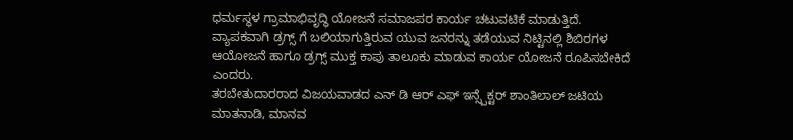ಧರ್ಮಸ್ಥಳ ಗ್ರಾಮಾಭಿವೃದ್ಧಿ ಯೋಜನೆ ಸಮಾಜಪರ ಕಾರ್ಯ ಚಟುವಟಿಕೆ ಮಾಡುತ್ತಿದೆ. ವ್ಯಾಪಕವಾಗಿ ಡ್ರಗ್ಸ್ ಗೆ ಬಲಿಯಾಗುತ್ತಿರುವ ಯುವ ಜನರನ್ನು ತಡೆಯುವ ನಿಟ್ಟಿನಲ್ಲಿ ಶಿಬಿರಗಳ ಆಯೋಜನೆ ಹಾಗೂ ಡ್ರಗ್ಸ್ ಮುಕ್ತ ಕಾಪು ತಾಲೂಕು ಮಾಡುವ ಕಾರ್ಯ ಯೋಜನೆ ರೂಪಿಸಬೇಕಿದೆ ಎಂದರು.
ತರಬೇತುದಾರರಾದ ವಿಜಯವಾಡದ ಎನ್ ಡಿ ಆರ್ ಎಫ್ ಇನ್ಸ್ಪೆಕ್ಟರ್ ಶಾಂತಿಲಾಲ್ ಜಟಿಯ ಮಾತನಾಡಿ, ಮಾನವ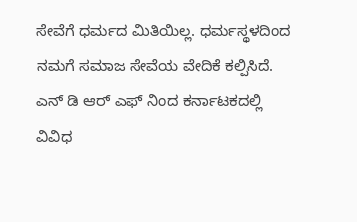ಸೇವೆಗೆ ಧರ್ಮದ ಮಿತಿಯಿಲ್ಲ. ಧರ್ಮಸ್ಥಳದಿಂದ ನಮಗೆ ಸಮಾಜ ಸೇವೆಯ ವೇದಿಕೆ ಕಲ್ಪಿಸಿದೆ. ಎನ್ ಡಿ ಆರ್ ಎಫ್ ನಿಂದ ಕರ್ನಾಟಕದಲ್ಲಿ ವಿವಿಧ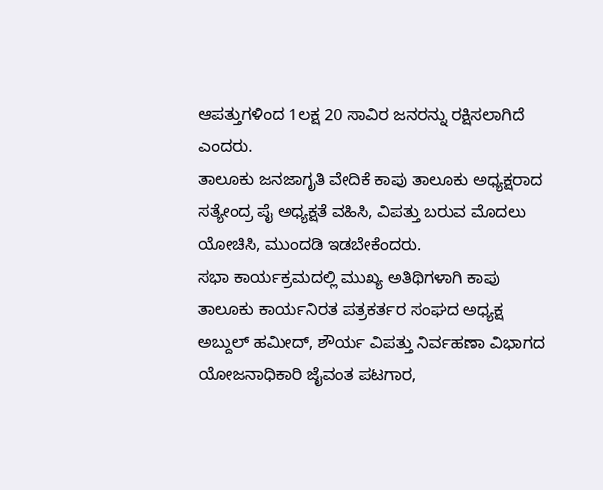ಆಪತ್ತುಗಳಿಂದ 1ಲಕ್ಷ 20 ಸಾವಿರ ಜನರನ್ನು ರಕ್ಷಿಸಲಾಗಿದೆ ಎಂದರು.
ತಾಲೂಕು ಜನಜಾಗೃತಿ ವೇದಿಕೆ ಕಾಪು ತಾಲೂಕು ಅಧ್ಯಕ್ಷರಾದ ಸತ್ಯೇಂದ್ರ ಪೈ ಅಧ್ಯಕ್ಷತೆ ವಹಿಸಿ, ವಿಪತ್ತು ಬರುವ ಮೊದಲು ಯೋಚಿಸಿ, ಮುಂದಡಿ ಇಡಬೇಕೆಂದರು.
ಸಭಾ ಕಾರ್ಯಕ್ರಮದಲ್ಲಿ ಮುಖ್ಯ ಅತಿಥಿಗಳಾಗಿ ಕಾಪು ತಾಲೂಕು ಕಾರ್ಯನಿರತ ಪತ್ರಕರ್ತರ ಸಂಘದ ಅಧ್ಯಕ್ಷ ಅಬ್ದುಲ್ ಹಮೀದ್, ಶೌರ್ಯ ವಿಪತ್ತು ನಿರ್ವಹಣಾ ವಿಭಾಗದ ಯೋಜನಾಧಿಕಾರಿ ಜೈವಂತ ಪಟಗಾರ,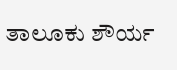ತಾಲೂಕು ಶೌರ್ಯ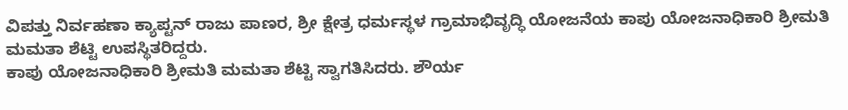ವಿಪತ್ತು ನಿರ್ವಹಣಾ ಕ್ಯಾಪ್ಟನ್ ರಾಜು ಪಾಣರ, ಶ್ರೀ ಕ್ಷೇತ್ರ ಧರ್ಮಸ್ಥಳ ಗ್ರಾಮಾಭಿವೃದ್ಧಿ ಯೋಜನೆಯ ಕಾಪು ಯೋಜನಾಧಿಕಾರಿ ಶ್ರೀಮತಿ ಮಮತಾ ಶೆಟ್ಟಿ ಉಪಸ್ಥಿತರಿದ್ದರು.
ಕಾಪು ಯೋಜನಾಧಿಕಾರಿ ಶ್ರೀಮತಿ ಮಮತಾ ಶೆಟ್ಟಿ ಸ್ವಾಗತಿಸಿದರು. ಶೌರ್ಯ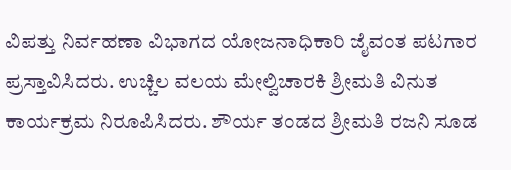ವಿಪತ್ತು ನಿರ್ವಹಣಾ ವಿಭಾಗದ ಯೋಜನಾಧಿಕಾರಿ ಜೈವಂತ ಪಟಗಾರ ಪ್ರಸ್ತಾವಿಸಿದರು. ಉಚ್ಚಿಲ ವಲಯ ಮೇಲ್ವಿಚಾರಕಿ ಶ್ರೀಮತಿ ವಿನುತ ಕಾರ್ಯಕ್ರಮ ನಿರೂಪಿಸಿದರು. ಶೌರ್ಯ ತಂಡದ ಶ್ರೀಮತಿ ರಜನಿ ಸೂಡ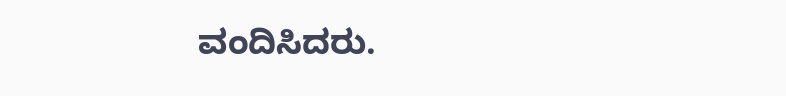ವಂದಿಸಿದರು.